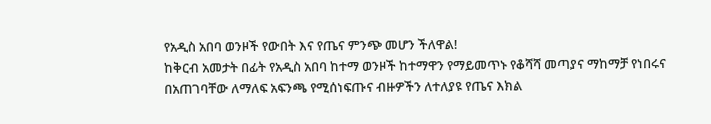የአዲስ አበባ ወንዞች የውበት እና የጤና ምንጭ መሆን ችለዋል!
ከቅርብ አመታት በፊት የአዲስ አበባ ከተማ ወንዞች ከተማዋን የማይመጥኑ የቆሻሻ መጣያና ማከማቻ የነበሩና በአጠገባቸው ለማለፍ አፍንጫ የሚሰነፍጡና ብዙዎችን ለተለያዩ የጤና እክል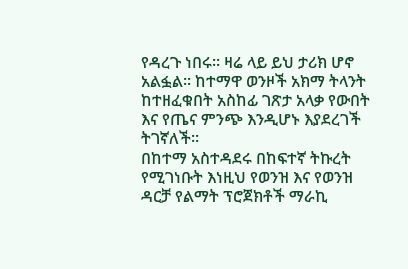የዳረጉ ነበሩ፡፡ ዛሬ ላይ ይህ ታሪክ ሆኖ አልፏል፡፡ ከተማዋ ወንዞች አክማ ትላንት ከተዘፈቁበት አስከፊ ገጽታ አላቃ የውበት እና የጤና ምንጭ እንዲሆኑ እያደረገች ትገኛለች፡፡
በከተማ አስተዳደሩ በከፍተኛ ትኩረት የሚገነቡት እነዚህ የወንዝ እና የወንዝ ዳርቻ የልማት ፕሮጀክቶች ማራኪ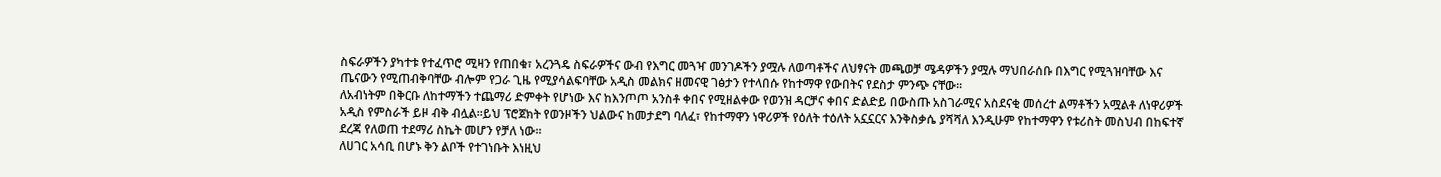ስፍራዎችን ያካተቱ የተፈጥሮ ሚዛን የጠበቁ፣ አረንጓዴ ስፍራዎችና ውብ የእግር መጓዣ መንገዶችን ያሟሉ ለወጣቶችና ለህፃናት መጫወቻ ሜዳዎችን ያሟሉ ማህበራሰቡ በእግር የሚጓዝባቸው እና ጤናውን የሚጠብቅባቸው ብሎም የጋራ ጊዜ የሚያሳልፍባቸው አዲስ መልክና ዘመናዊ ገፅታን የተላበሱ የከተማዋ የውበትና የደስታ ምንጭ ናቸው፡፡
ለአብነትም በቅርቡ ለከተማችን ተጨማሪ ድምቀት የሆነው እና ከእንጦጦ አንስቶ ቀበና የሚዘልቀው የወንዝ ዳርቻና ቀበና ድልድይ በውስጡ አስገራሚና አስደናቂ መሰረተ ልማቶችን አሟልቶ ለነዋሪዎች አዲስ የምስራች ይዞ ብቅ ብሏል።ይህ ፕሮጀክት የወንዞችን ህልውና ከመታደግ ባለፈ፣ የከተማዋን ነዋሪዎች የዕለት ተዕለት አኗኗርና እንቅስቃሴ ያሻሻለ እንዲሁም የከተማዋን የቱሪስት መስህብ በከፍተኛ ደረጃ የለወጠ ተደማሪ ስኬት መሆን የቻለ ነው፡፡
ለሀገር አሳቢ በሆኑ ቅን ልቦች የተገነቡት እነዚህ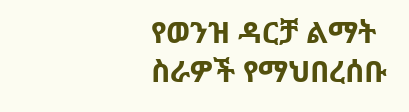የወንዝ ዳርቻ ልማት ስራዎች የማህበረሰቡ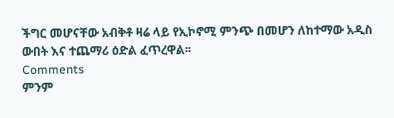ችግር መሆናቸው አብቅቶ ዛሬ ላይ የኢኮኖሚ ምንጭ በመሆን ለከተማው አዲስ ውበት እና ተጨማሪ ዕድል ፈጥረዋል፡፡
Comments
ምንም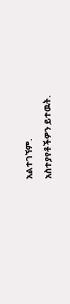አልተገኘም.
አስተያየቶችዎን ይተዉት.